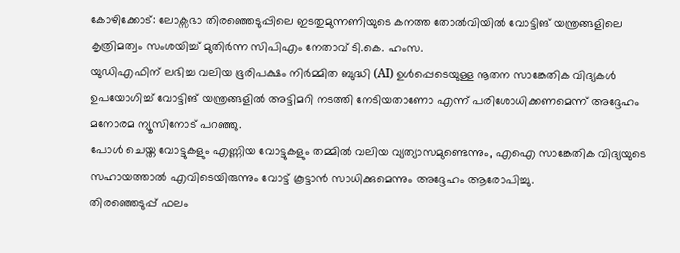കോഴിക്കോട്: ലോക്സഭാ തിരഞ്ഞെടുപ്പിലെ ഇടതുമുന്നണിയുടെ കനത്ത തോൽവിയിൽ വോട്ടിങ് യന്ത്രങ്ങളിലെ കൃത്രിമത്വം സംശയിച്ച് മുതിർന്ന സിപിഎം നേതാവ് ടി.കെ. ഹംസ.
യുഡിഎഫിന് ലഭിച്ച വലിയ ഭൂരിപക്ഷം നിർമ്മിത ബുദ്ധി (AI) ഉൾപ്പെടെയുള്ള നൂതന സാങ്കേതിക വിദ്യകൾ ഉപയോഗിച്ച് വോട്ടിങ് യന്ത്രങ്ങളിൽ അട്ടിമറി നടത്തി നേടിയതാണോ എന്ന് പരിശോധിക്കണമെന്ന് അദ്ദേഹം മനോരമ ന്യൂസിനോട് പറഞ്ഞു.
പോൾ ചെയ്ത വോട്ടുകളും എണ്ണിയ വോട്ടുകളും തമ്മിൽ വലിയ വ്യത്യാസമുണ്ടെന്നും, എഐ സാങ്കേതിക വിദ്യയുടെ സഹായത്താൽ എവിടെയിരുന്നും വോട്ട് കൂട്ടാൻ സാധിക്കുമെന്നും അദ്ദേഹം ആരോപിച്ചു.
തിരഞ്ഞെടുപ്പ് ഫലം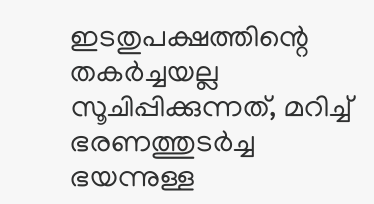ഇടതുപക്ഷത്തിന്റെ തകർച്ചയല്ല സൂചിപ്പിക്കുന്നത്, മറിച്ച് ഭരണത്തുടർച്ച ഭയന്നുള്ള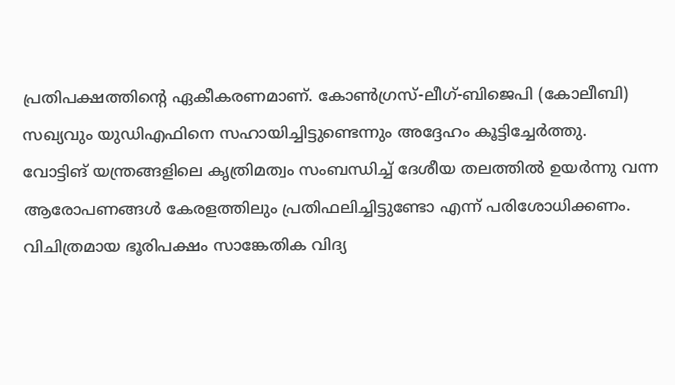പ്രതിപക്ഷത്തിന്റെ ഏകീകരണമാണ്. കോൺഗ്രസ്-ലീഗ്-ബിജെപി (കോലീബി) സഖ്യവും യുഡിഎഫിനെ സഹായിച്ചിട്ടുണ്ടെന്നും അദ്ദേഹം കൂട്ടിച്ചേർത്തു.
വോട്ടിങ് യന്ത്രങ്ങളിലെ കൃത്രിമത്വം സംബന്ധിച്ച് ദേശീയ തലത്തിൽ ഉയർന്നു വന്ന ആരോപണങ്ങൾ കേരളത്തിലും പ്രതിഫലിച്ചിട്ടുണ്ടോ എന്ന് പരിശോധിക്കണം. വിചിത്രമായ ഭൂരിപക്ഷം സാങ്കേതിക വിദ്യ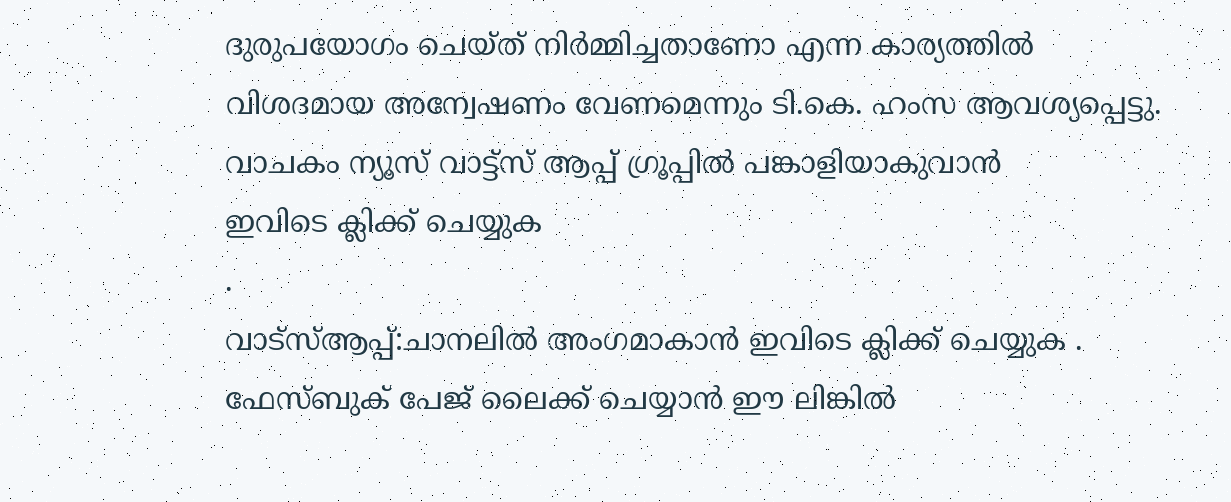ദുരുപയോഗം ചെയ്ത് നിർമ്മിച്ചതാണോ എന്ന കാര്യത്തിൽ വിശദമായ അന്വേഷണം വേണമെന്നും ടി.കെ. ഹംസ ആവശ്യപ്പെട്ടു.
വാചകം ന്യൂസ് വാട്ട്സ് ആപ്പ് ഗ്രൂപ്പിൽ പങ്കാളിയാകുവാൻ
ഇവിടെ ക്ലിക്ക് ചെയ്യുക
.
വാട്സ്ആപ്പ്:ചാനലിൽ അംഗമാകാൻ ഇവിടെ ക്ലിക്ക് ചെയ്യുക .
ഫേസ്ബുക് പേജ് ലൈക്ക് ചെയ്യാൻ ഈ ലിങ്കിൽ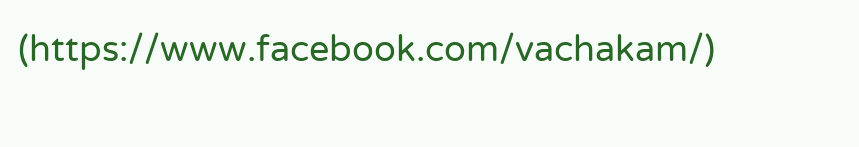(https://www.facebook.com/vachakam/)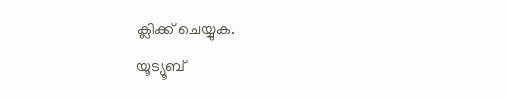ക്ലിക്ക് ചെയ്യുക.
യൂട്യൂബ്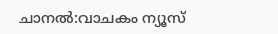ചാനൽ:വാചകം ന്യൂസ്